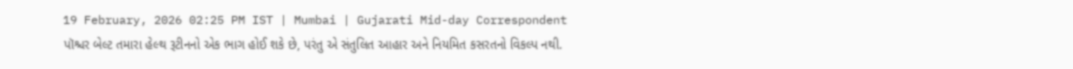19 February, 2026 02:25 PM IST | Mumbai | Gujarati Mid-day Correspondent
પૉશ્ચર બેલ્ટ તમારા હેલ્થ રૂટીનનો એક ભાગ હોઈ શકે છે, પરંતુ એ સંતુલિત આહાર અને નિયમિત કસરતનો વિકલ્પ નથી.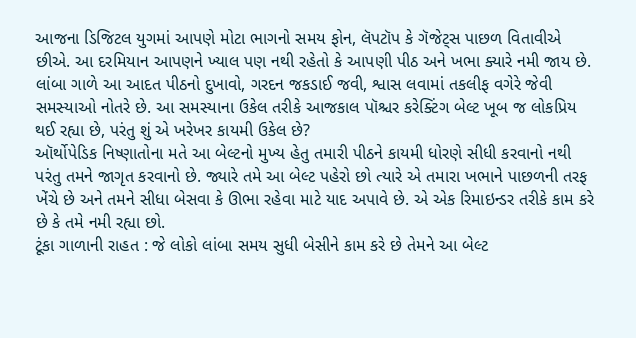આજના ડિજિટલ યુગમાં આપણે મોટા ભાગનો સમય ફોન, લૅપટૉપ કે ગૅજેટ્સ પાછળ વિતાવીએ છીએ. આ દરમિયાન આપણને ખ્યાલ પણ નથી રહેતો કે આપણી પીઠ અને ખભા ક્યારે નમી જાય છે. લાંબા ગાળે આ આદત પીઠનો દુખાવો, ગરદન જકડાઈ જવી, શ્વાસ લવામાં તકલીફ વગેરે જેવી સમસ્યાઓ નોતરે છે. આ સમસ્યાના ઉકેલ તરીકે આજકાલ પૉશ્ચર કરેક્ટિંગ બેલ્ટ ખૂબ જ લોકપ્રિય થઈ રહ્યા છે, પરંતુ શું એ ખરેખર કાયમી ઉકેલ છે?
ઑર્થોપેડિક નિષ્ણાતોના મતે આ બેલ્ટનો મુખ્ય હેતુ તમારી પીઠને કાયમી ધોરણે સીધી કરવાનો નથી પરંતુ તમને જાગૃત કરવાનો છે. જ્યારે તમે આ બેલ્ટ પહેરો છો ત્યારે એ તમારા ખભાને પાછળની તરફ ખેંચે છે અને તમને સીધા બેસવા કે ઊભા રહેવા માટે યાદ અપાવે છે. એ એક રિમાઇન્ડર તરીકે કામ કરે છે કે તમે નમી રહ્યા છો.
ટૂંકા ગાળાની રાહત : જે લોકો લાંબા સમય સુધી બેસીને કામ કરે છે તેમને આ બેલ્ટ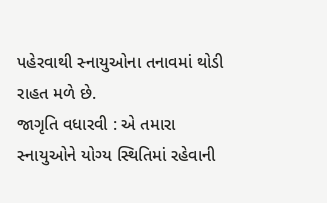પહેરવાથી સ્નાયુઓના તનાવમાં થોડી રાહત મળે છે.
જાગૃતિ વધારવી : એ તમારા સ્નાયુઓને યોગ્ય સ્થિતિમાં રહેવાની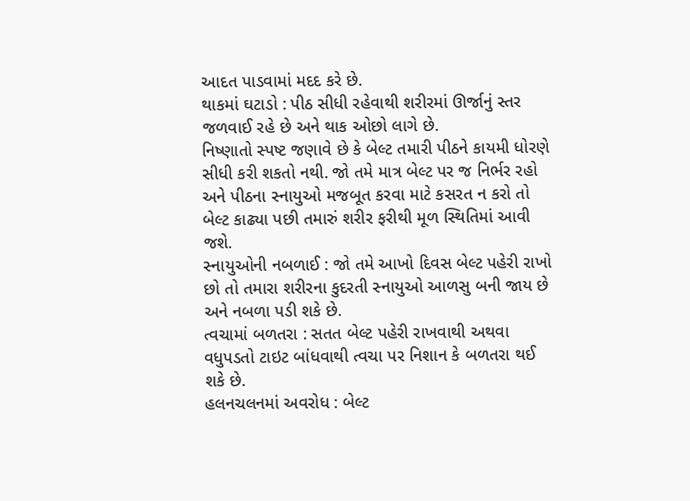આદત પાડવામાં મદદ કરે છે.
થાકમાં ઘટાડો : પીઠ સીધી રહેવાથી શરીરમાં ઊર્જાનું સ્તર જળવાઈ રહે છે અને થાક ઓછો લાગે છે.
નિષ્ણાતો સ્પષ્ટ જણાવે છે કે બેલ્ટ તમારી પીઠને કાયમી ધોરણે સીધી કરી શકતો નથી. જો તમે માત્ર બેલ્ટ પર જ નિર્ભર રહો અને પીઠના સ્નાયુઓ મજબૂત કરવા માટે કસરત ન કરો તો બેલ્ટ કાઢ્યા પછી તમારું શરીર ફરીથી મૂળ સ્થિતિમાં આવી જશે.
સ્નાયુઓની નબળાઈ : જો તમે આખો દિવસ બેલ્ટ પહેરી રાખો છો તો તમારા શરીરના કુદરતી સ્નાયુઓ આળસુ બની જાય છે અને નબળા પડી શકે છે.
ત્વચામાં બળતરા : સતત બેલ્ટ પહેરી રાખવાથી અથવા વધુપડતો ટાઇટ બાંધવાથી ત્વચા પર નિશાન કે બળતરા થઈ શકે છે.
હલનચલનમાં અવરોધ : બેલ્ટ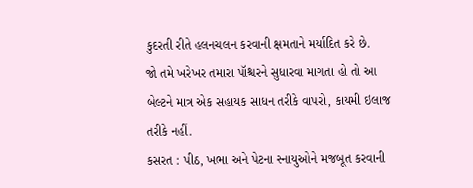કુદરતી રીતે હલનચલન કરવાની ક્ષમતાને મર્યાદિત કરે છે.
જો તમે ખરેખર તમારા પૉશ્ચરને સુધારવા માગતા હો તો આ બેલ્ટને માત્ર એક સહાયક સાધન તરીકે વાપરો, કાયમી ઇલાજ તરીકે નહીં.
કસરત : પીઠ, ખભા અને પેટના સ્નાયુઓને મજબૂત કરવાની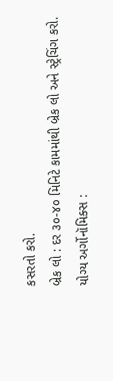કસરતો કરો.
બ્રેક લો : દર ૩૦-૪૦ મિનિટે કામમાંથી બ્રેક લો અને સ્ટ્રેચિંગ કરો.
યોગ્ય અર્ગોનૉમિક્સ :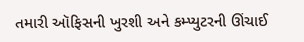તમારી ઑફિસની ખુરશી અને કમ્પ્યુટરની ઊંચાઈ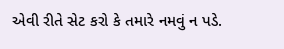એવી રીતે સેટ કરો કે તમારે નમવું ન પડે.